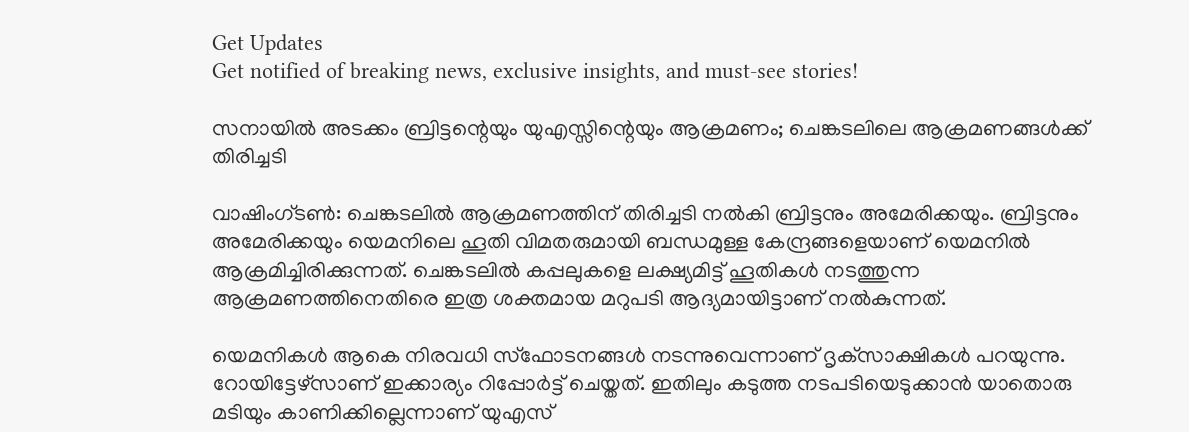Get Updates
Get notified of breaking news, exclusive insights, and must-see stories!

സനായില്‍ അടക്കം ബ്രിട്ടന്റെയും യുഎസ്സിന്റെയും ആക്രമണം; ചെങ്കടലിലെ ആക്രമണങ്ങള്‍ക്ക് തിരിച്ചടി

വാഷിംഗ്ടണ്‍: ചെങ്കടലില്‍ ആക്രമണത്തിന് തിരിച്ചടി നല്‍കി ബ്രിട്ടനും അമേരിക്കയും. ബ്രിട്ടനും അമേരിക്കയും യെമനിലെ ഹൂതി വിമതരുമായി ബന്ധമുള്ള കേന്ദ്രങ്ങളെയാണ് യെമനില്‍ ആക്രമിച്ചിരിക്കുന്നത്. ചെങ്കടലില്‍ കപ്പലുകളെ ലക്ഷ്യമിട്ട് ഹൂതികള്‍ നടത്തുന്ന ആക്രമണത്തിനെതിരെ ഇത്ര ശക്തമായ മറുപടി ആദ്യമായിട്ടാണ് നല്‍കുന്നത്.

യെമനികള്‍ ആകെ നിരവധി സ്‌ഫോടനങ്ങള്‍ നടന്നുവെന്നാണ് ദൃക്‌സാക്ഷികള്‍ പറയുന്നു. റോയിട്ടേഴ്‌സാണ് ഇക്കാര്യം റിപ്പോര്‍ട്ട് ചെയ്തത്. ഇതിലും കടുത്ത നടപടിയെടുക്കാന്‍ യാതൊരു മടിയും കാണിക്കില്ലെന്നാണ് യുഎസ്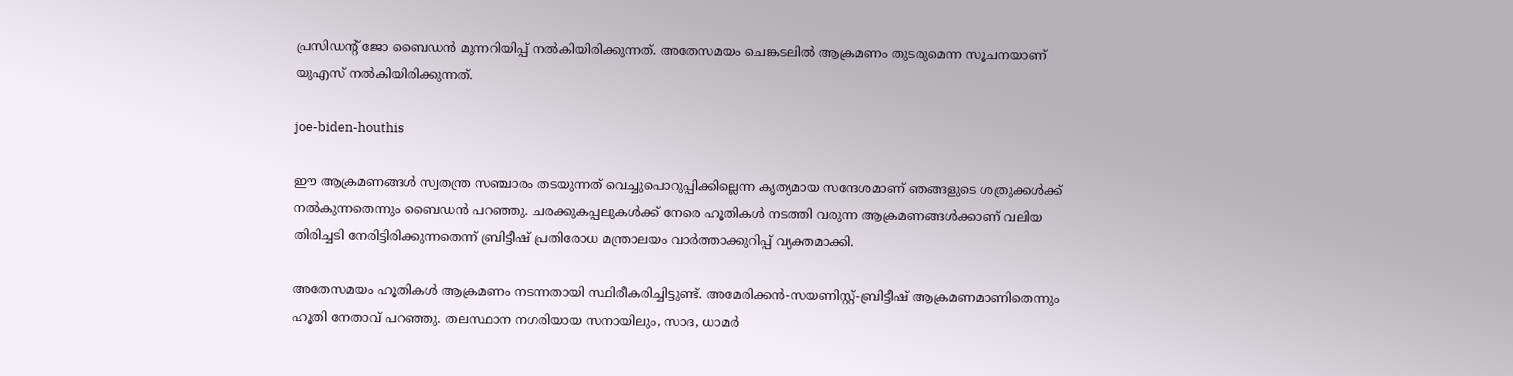പ്രസിഡന്റ് ജോ ബൈഡന്‍ മുന്നറിയിപ്പ് നല്‍കിയിരിക്കുന്നത്. അതേസമയം ചെങ്കടലില്‍ ആക്രമണം തുടരുമെന്ന സൂചനയാണ് യുഎസ് നല്‍കിയിരിക്കുന്നത്.

joe-biden-houthis

ഈ ആക്രമണങ്ങള്‍ സ്വതന്ത്ര സഞ്ചാരം തടയുന്നത് വെച്ചുപൊറുപ്പിക്കില്ലെന്ന കൃത്യമായ സന്ദേശമാണ് ഞങ്ങളുടെ ശത്രുക്കള്‍ക്ക് നല്‍കുന്നതെന്നും ബൈഡന്‍ പറഞ്ഞു. ചരക്കുകപ്പലുകള്‍ക്ക് നേരെ ഹൂതികള്‍ നടത്തി വരുന്ന ആക്രമണങ്ങള്‍ക്കാണ് വലിയ തിരിച്ചടി നേരിട്ടിരിക്കുന്നതെന്ന് ബ്രിട്ടീഷ് പ്രതിരോധ മന്ത്രാലയം വാര്‍ത്താക്കുറിപ്പ് വ്യക്തമാക്കി.

അതേസമയം ഹൂതികള്‍ ആക്രമണം നടന്നതായി സ്ഥിരീകരിച്ചിട്ടുണ്ട്. അമേരിക്കന്‍-സയണിസ്റ്റ്-ബ്രിട്ടീഷ് ആക്രമണമാണിതെന്നും ഹൂതി നേതാവ് പറഞ്ഞു. തലസ്ഥാന നഗരിയായ സനായിലും, സാദ, ധാമര്‍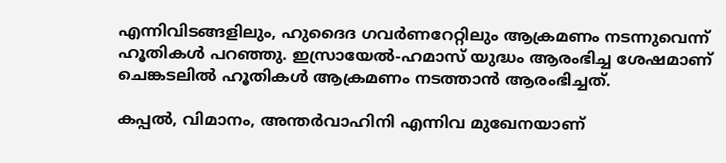എന്നിവിടങ്ങളിലും, ഹുദൈദ ഗവര്‍ണറേറ്റിലും ആക്രമണം നടന്നുവെന്ന് ഹൂതികള്‍ പറഞ്ഞു. ഇസ്രായേല്‍-ഹമാസ് യുദ്ധം ആരംഭിച്ച ശേഷമാണ് ചെങ്കടലില്‍ ഹൂതികള്‍ ആക്രമണം നടത്താന്‍ ആരംഭിച്ചത്.

കപ്പല്‍, വിമാനം, അന്തര്‍വാഹിനി എന്നിവ മുഖേനയാണ്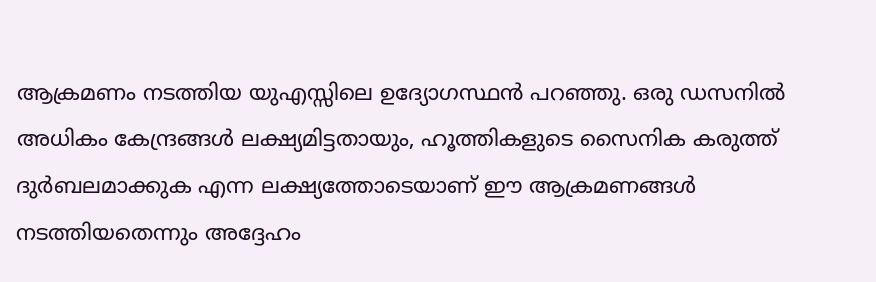ആക്രമണം നടത്തിയ യുഎസ്സിലെ ഉദ്യോഗസ്ഥന്‍ പറഞ്ഞു. ഒരു ഡസനില്‍ അധികം കേന്ദ്രങ്ങള്‍ ലക്ഷ്യമിട്ടതായും, ഹൂത്തികളുടെ സൈനിക കരുത്ത് ദുര്‍ബലമാക്കുക എന്ന ലക്ഷ്യത്തോടെയാണ് ഈ ആക്രമണങ്ങള്‍ നടത്തിയതെന്നും അദ്ദേഹം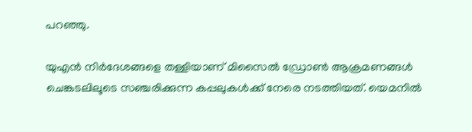പറഞ്ഞു.

യുഎന്‍ നിര്‍ദേശങ്ങളെ തള്ളിയാണ് മിസൈല്‍ ഡ്രോണ്‍ ആക്രമണങ്ങള്‍ ചെങ്കടലിലൂടെ സഞ്ചരിക്കുന്ന കപ്പലുകള്‍ക്ക് നേരെ നടത്തിയത്. യെമനില്‍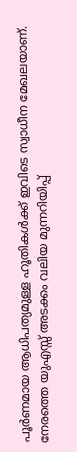പൂര്‍ണമായ ആധിപത്യമുള്ള ഹൂതികള്‍ക്ക് ഇവിടെ സ്വാധീന മേഖലയാണ്. നേരത്തെ യുഎസ്സ് അടക്കം വലിയ മുന്നറിയിപ്പ്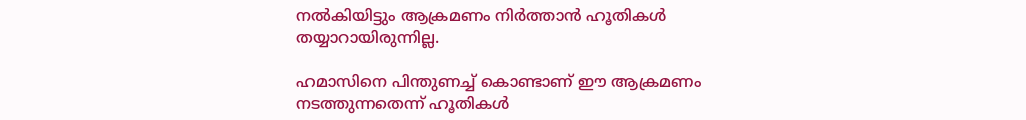നല്‍കിയിട്ടും ആക്രമണം നിര്‍ത്താന്‍ ഹൂതികള്‍ തയ്യാറായിരുന്നില്ല.

ഹമാസിനെ പിന്തുണച്ച് കൊണ്ടാണ് ഈ ആക്രമണം നടത്തുന്നതെന്ന് ഹൂതികള്‍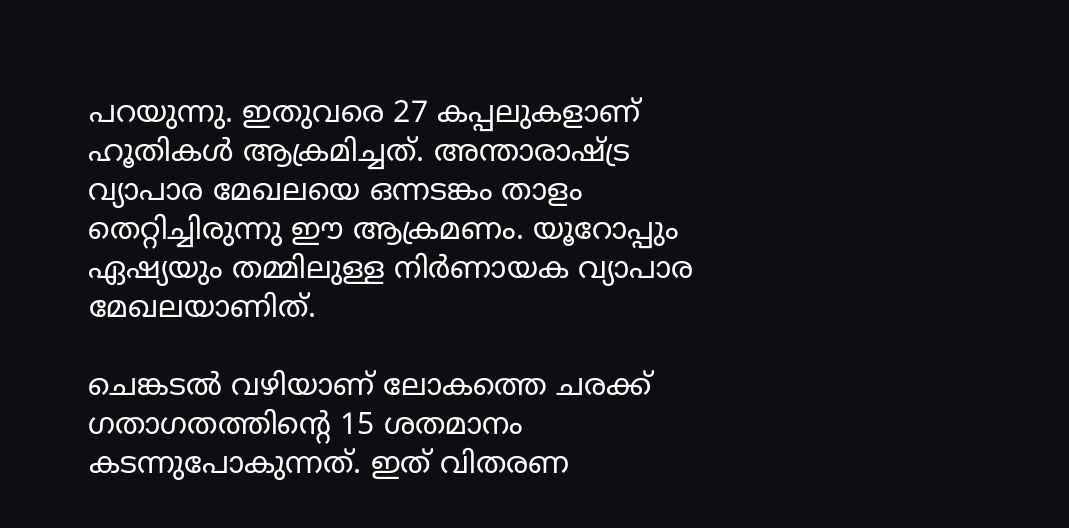പറയുന്നു. ഇതുവരെ 27 കപ്പലുകളാണ് ഹൂതികള്‍ ആക്രമിച്ചത്. അന്താരാഷ്ട്ര വ്യാപാര മേഖലയെ ഒന്നടങ്കം താളം തെറ്റിച്ചിരുന്നു ഈ ആക്രമണം. യൂറോപ്പും ഏഷ്യയും തമ്മിലുള്ള നിര്‍ണായക വ്യാപാര മേഖലയാണിത്.

ചെങ്കടല്‍ വഴിയാണ് ലോകത്തെ ചരക്ക് ഗതാഗതത്തിന്റെ 15 ശതമാനം കടന്നുപോകുന്നത്. ഇത് വിതരണ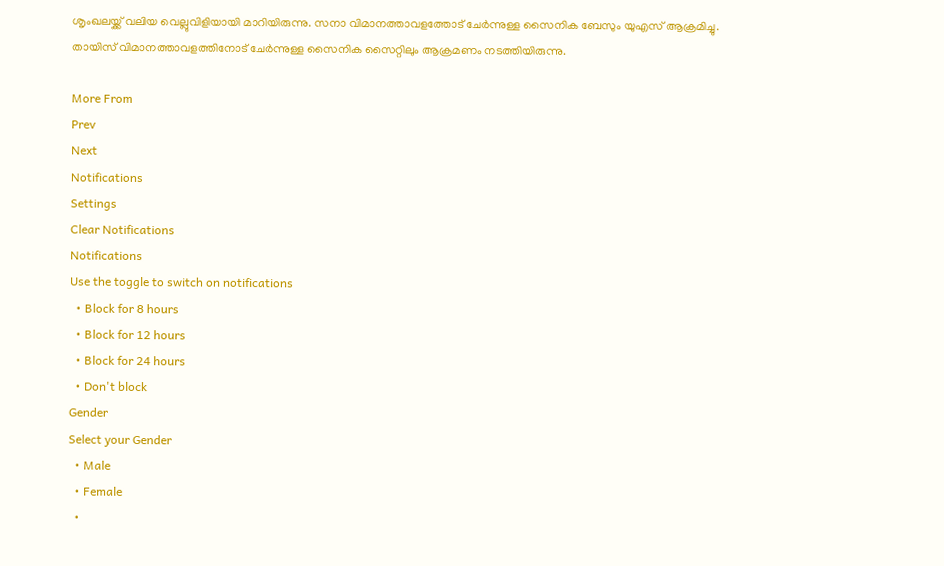ശൃംഖലയ്ക്ക് വലിയ വെല്ലുവിളിയായി മാറിയിരുന്നു. സനാ വിമാനത്താവളത്തോട് ചേര്‍ന്നുള്ള സൈനിക ബേസും യുഎസ് ആക്രമിച്ചു. തായിസ് വിമാനത്താവളത്തിനോട് ചേര്‍ന്നുള്ള സൈനിക സൈറ്റിലും ആക്രമണം നടത്തിയിരുന്നു.

More From
Prev
Next
Notifications
Settings
Clear Notifications
Notifications
Use the toggle to switch on notifications
  • Block for 8 hours
  • Block for 12 hours
  • Block for 24 hours
  • Don't block
Gender
Select your Gender
  • Male
  • Female
  •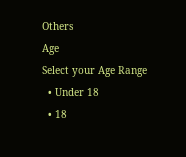Others
Age
Select your Age Range
  • Under 18
  • 18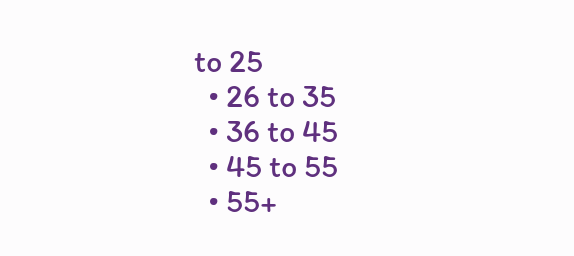to 25
  • 26 to 35
  • 36 to 45
  • 45 to 55
  • 55+